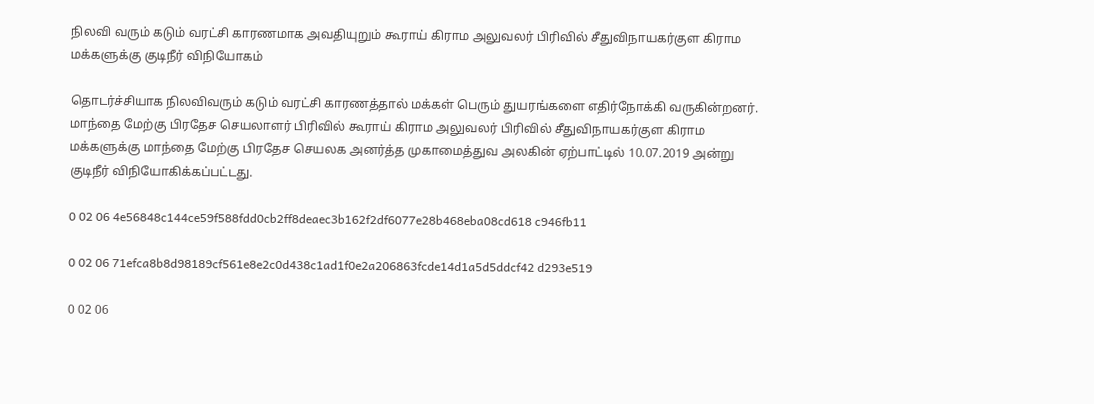நிலவி வரும் கடும் வரட்சி காரணமாக அவதியுறும் கூராய் கிராம அலுவலர் பிரிவில் சீதுவிநாயகர்குள கிராம மக்களுக்கு குடிநீர் விநியோகம்

தொடர்ச்சியாக நிலவிவரும் கடும் வரட்சி காரணத்தால் மக்கள் பெரும் துயரங்களை எதிர்நோக்கி வருகின்றனர். மாந்தை மேற்கு பிரதேச செயலாளர் பிரிவில் கூராய் கிராம அலுவலர் பிரிவில் சீதுவிநாயகர்குள கிராம மக்களுக்கு மாந்தை மேற்கு பிரதேச செயலக அனர்த்த முகாமைத்துவ அலகின் ஏற்பாட்டில் 10.07.2019 அன்று  குடிநீர் விநியோகிக்கப்பட்டது.

0 02 06 4e56848c144ce59f588fdd0cb2ff8deaec3b162f2df6077e28b468eba08cd618 c946fb11

0 02 06 71efca8b8d98189cf561e8e2c0d438c1ad1f0e2a206863fcde14d1a5d5ddcf42 d293e519

0 02 06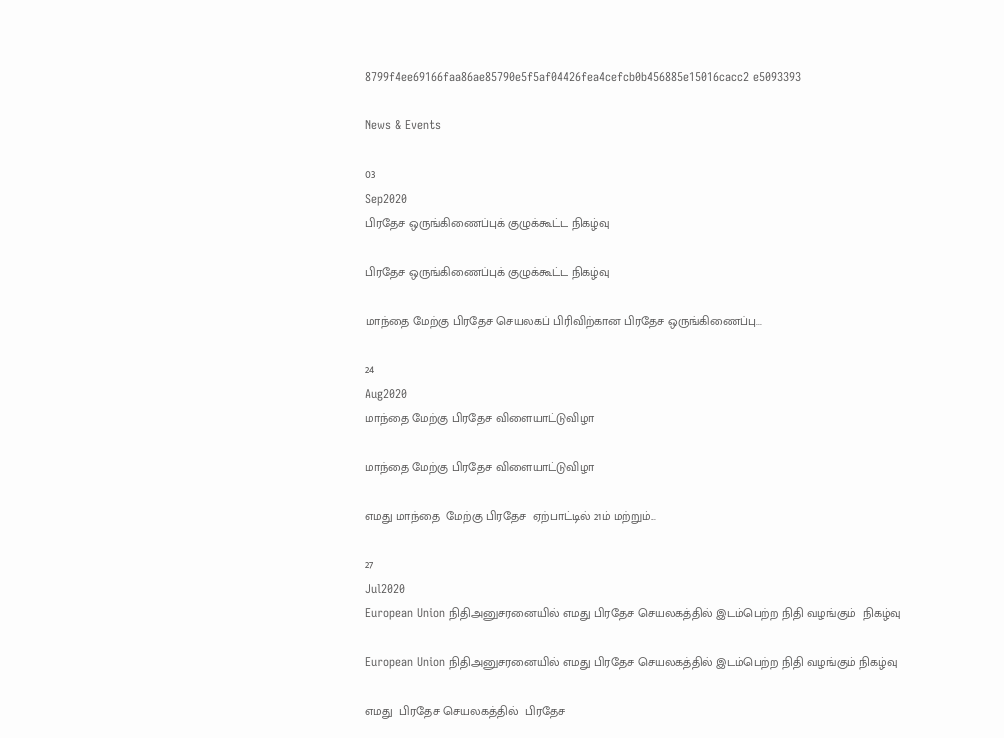8799f4ee69166faa86ae85790e5f5af04426fea4cefcb0b456885e15016cacc2 e5093393

News & Events

03
Sep2020
பிரதேச ஒருங்கிணைப்புக் குழுக்கூட்ட நிகழ்வு

பிரதேச ஒருங்கிணைப்புக் குழுக்கூட்ட நிகழ்வு

மாந்தை மேற்கு பிரதேச செயலகப் பிரிவிற்கான பிரதேச ஒருங்கிணைப்பு...

24
Aug2020
மாந்தை மேற்கு பிரதேச விளையாட்டுவிழா

மாந்தை மேற்கு பிரதேச விளையாட்டுவிழா

எமது மாந்தை  மேற்கு பிரதேச  ஏற்பாட்டில் 21ம் மற்றும்...

27
Jul2020
European Union நிதிஅனுசரனையில் எமது பிரதேச செயலகத்தில் இடம்பெற்ற நிதி வழங்கும்  நிகழ்வு

European Union நிதிஅனுசரனையில் எமது பிரதேச செயலகத்தில் இடம்பெற்ற நிதி வழங்கும் நிகழ்வு

எமது  பிரதேச செயலகத்தில்  பிரதேச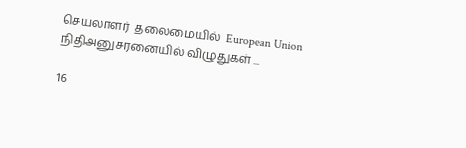செயலாளர்  தலைமையில்  European Union நிதிஅனுசரனையில் விழுதுகள் ...

16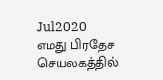Jul2020
எமது பிரதேச செயலகத்தில்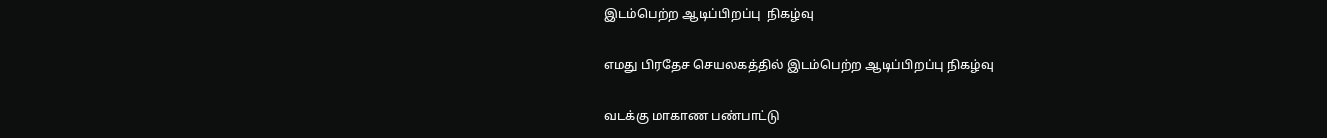இடம்பெற்ற ஆடிப்பிறப்பு  நிகழ்வு

எமது பிரதேச செயலகத்தில் இடம்பெற்ற ஆடிப்பிறப்பு நிகழ்வு

வடக்கு மாகாண பண்பாட்டு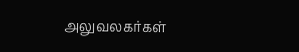அலுவலகர்கள்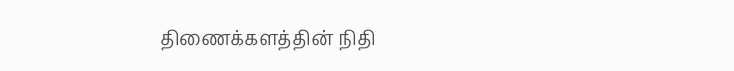திணைக்களத்தின் நிதி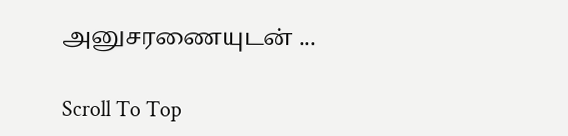அனுசரணையுடன் ...

Scroll To Top